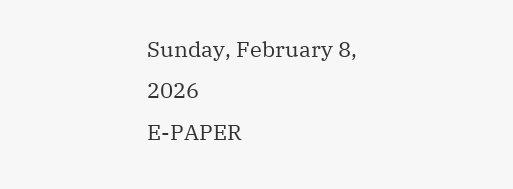Sunday, February 8, 2026
E-PAPER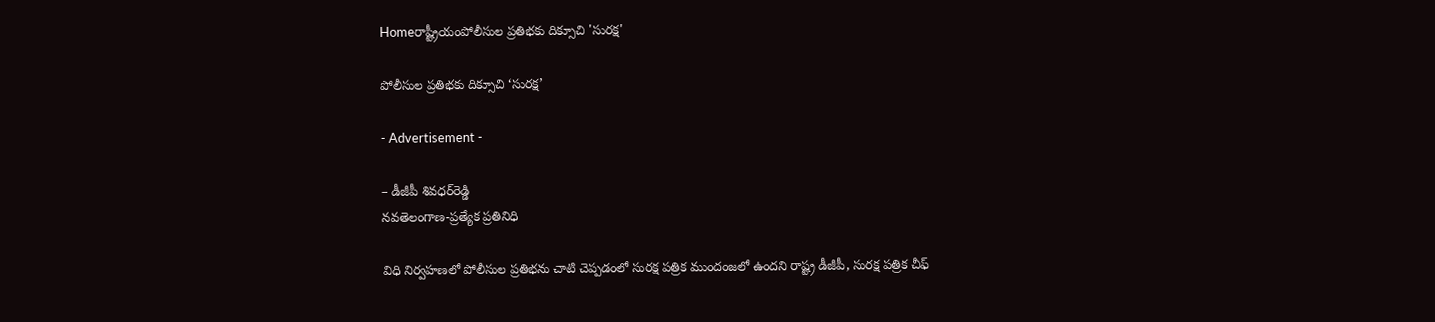Homeరాష్ట్రీయంపోలీసుల ప్రతిభకు దిక్సూచి 'సురక్ష'

పోలీసుల ప్రతిభకు దిక్సూచి ‘సురక్ష’

- Advertisement -

– డీజీపీ శివధర్‌రెడ్డి
నవతెలంగాణ-ప్రత్యేక ప్రతినిధి

విధి నిర్వహణలో పోలీసుల ప్రతిభను చాటి చెప్పడంలో సురక్ష పత్రిక ముందంజలో ఉందని రాష్ట్ర డీజీపీ, సురక్ష పత్రిక చీఫ్‌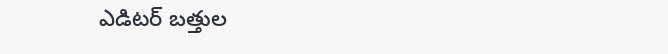ఎడిటర్‌ బత్తుల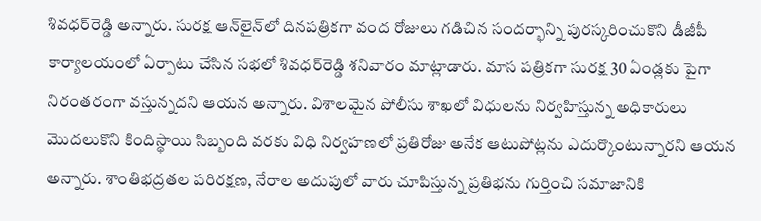శివధర్‌రెడ్డి అన్నారు. సురక్ష ఆన్‌లైన్‌లో దినపత్రికగా వంద రోజులు గడిచిన సందర్భాన్ని పురస్కరించుకొని డీజీపీ కార్యాలయంలో ఏర్పాటు చేసిన సభలో శివధర్‌రెడ్డి శనివారం మాట్లాడారు. మాస పత్రికగా సురక్ష 30 ఏండ్లకు పైగా నిరంతరంగా వస్తున్నదని ఆయన అన్నారు. విశాలమైన పోలీసు శాఖలో విధులను నిర్వహిస్తున్న అధికారులు మొదలుకొని కిందిస్థాయి సిబ్బంది వరకు విధి నిర్వహణలో ప్రతిరోజు అనేక ఆటుపోట్లను ఎదుర్కొంటున్నారని ఆయన అన్నారు. శాంతిభద్రతల పరిరక్షణ, నేరాల అదుపులో వారు చూపిస్తున్న ప్రతిభను గుర్తించి సమాజానికి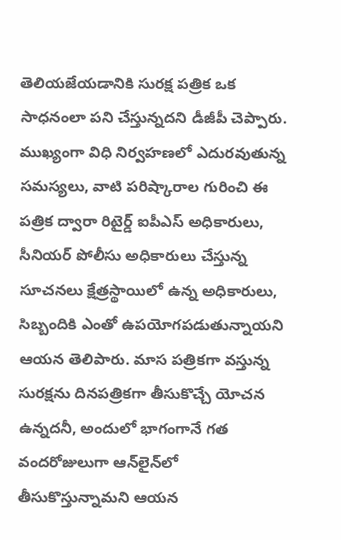తెలియజేయడానికి సురక్ష పత్రిక ఒక సాధనంలా పని చేస్తున్నదని డీజీపీ చెప్పారు. ముఖ్యంగా విధి నిర్వహణలో ఎదురవుతున్న సమస్యలు, వాటి పరిష్కారాల గురించి ఈ పత్రిక ద్వారా రిటైర్డ్‌ ఐపీఎస్‌ అధికారులు, సీనియర్‌ పోలీసు అధికారులు చేస్తున్న సూచనలు క్షేత్రస్థాయిలో ఉన్న అధికారులు, సిబ్బందికి ఎంతో ఉపయోగపడుతున్నాయని ఆయన తెలిపారు. మాస పత్రికగా వస్తున్న సురక్షను దినపత్రికగా తీసుకొచ్చే యోచన ఉన్నదనీ, అందులో భాగంగానే గత వందరోజులుగా ఆన్‌లైన్‌లో తీసుకొస్తున్నామని ఆయన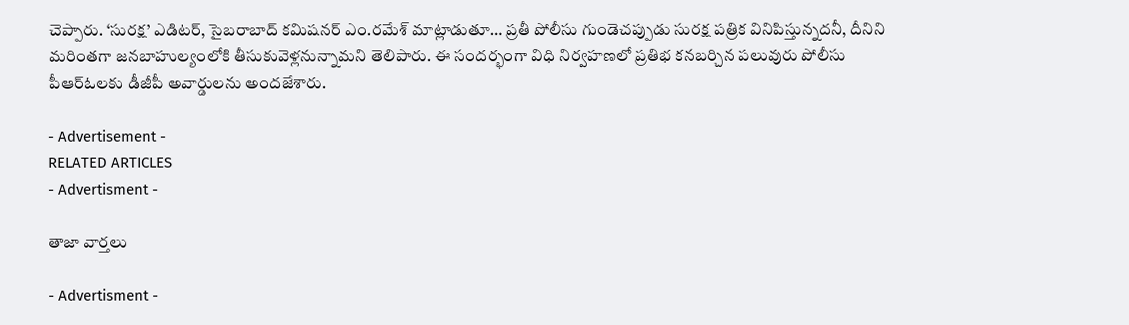చెప్పారు. ‘సురక్ష’ ఎడిటర్‌, సైబరాబాద్‌ కమిషనర్‌ ఎం.రమేశ్‌ మాట్లాడుతూ… ప్రతీ పోలీసు గుండెచప్పుడు సురక్ష పత్రిక వినిపిస్తున్నదనీ, దీనిని మరింతగా జనబాహుల్యంలోకి తీసుకువెళ్లనున్నామని తెలిపారు. ఈ సందర్భంగా విధి నిర్వహణలో ప్రతిభ కనబర్చిన పలువురు పోలీసు పీఆర్‌ఓలకు డీజీపీ అవార్డులను అందజేశారు.

- Advertisement -
RELATED ARTICLES
- Advertisment -

తాజా వార్తలు

- Advertisment -